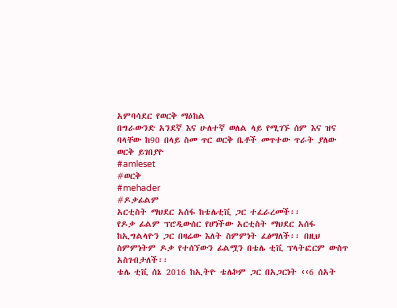አምባሳደር የወርቅ ማዕከል
በግራውንድ አንደኛ እና ሁለተኛ ወለል ላይ የሚገኙ ሰም እና ዝና ባላቸው ከ90 በላይ ስመ ጥር ወርቅ ቤቶች መጥተው ጥራት ያለው ወርቅ ይገበያዮ
#amleset
#ወርቅ
#mehader
#ዶቃፊልም
አርቲስት ማህደር አሰፋ ከቴሌቲቪ ጋር ተፈራረመች፡፡
የዶቃ ፊልም ፕሮዲውሰር የሆነችው አርቲስት ማህደር አሰፋ ከኢግልላዮን ጋር በዛሬው እለት ስምምነት ፈፅማለች፡፡ በዚህ ስምምነትም ዶቃ የተሰኘውን ፊልሟን በቴሌ ቲቪ ፕላትፎርም ውስጥ አስገብታለች፡፡
ቴሌ ቲቪ ሰኔ 2016 ከኢትዮ ቴሌኮም ጋር በአጋርነት ‹‹6 ሰአት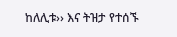ከለሊቱ›› እና ትዝታ የተሰኙ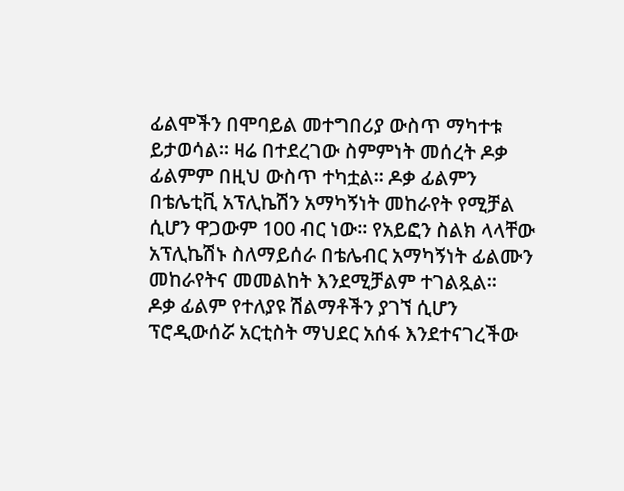ፊልሞችን በሞባይል መተግበሪያ ውስጥ ማካተቱ ይታወሳል፡፡ ዛሬ በተደረገው ስምምነት መሰረት ዶቃ ፊልምም በዚህ ውስጥ ተካቷል፡፡ ዶቃ ፊልምን በቴሌቲቪ አፕሊኬሽን አማካኝነት መከራየት የሚቻል ሲሆን ዋጋውም 100 ብር ነው፡፡ የአይፎን ስልክ ላላቸው አፕሊኬሽኑ ስለማይሰራ በቴሌብር አማካኝነት ፊልሙን መከራየትና መመልከት እንደሚቻልም ተገልጿል፡፡
ዶቃ ፊልም የተለያዩ ሽልማቶችን ያገኘ ሲሆን ፕሮዲውሰሯ አርቲስት ማህደር አሰፋ እንደተናገረችው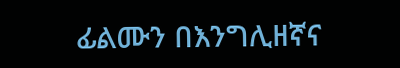ፊልሙን በእንግሊዘኛና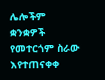ሌሎችም ቋንቋዎች የመተርጎም ስራው እየተጠናቀቀ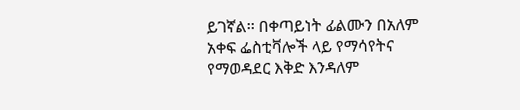ይገኛል፡፡ በቀጣይነት ፊልሙን በአለም አቀፍ ፌስቲቫሎች ላይ የማሳየትና የማወዳደር እቅድ እንዳለም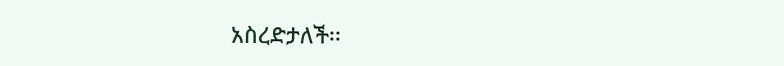አስረድታለች፡፡